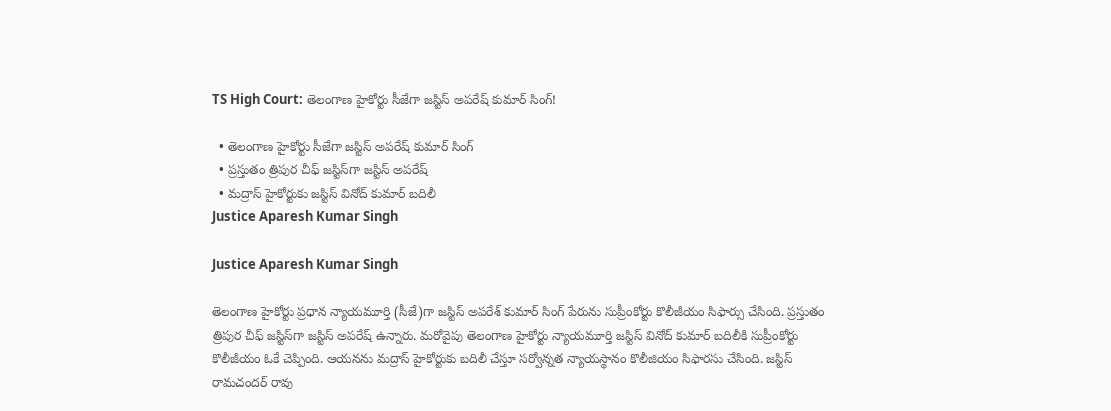TS High Court: తెలంగాణ హైకోర్టు సీజేగా జస్టిస్‌ అపరేష్‌ కుమార్‌ సింగ్‌!

  • తెలంగాణ హైకోర్టు సీజేగా జస్టిస్‌ అపరేష్‌ కుమార్‌ సింగ్‌
  • ప్రస్తుతం త్రిపుర చీఫ్ జస్టిస్‌గా జస్టిస్ అపరేష్
  • మద్రాస్ హైకోర్టుకు జస్టిస్ వినోద్ కుమార్ బదిలీ
Justice Aparesh Kumar Singh

Justice Aparesh Kumar Singh

తెలంగాణ హైకోర్టు ప్రధాన న్యాయమూర్తి (సీజే)గా జస్టిస్ అపరేశ్ కుమార్ సింగ్ పేరును సుప్రీంకోర్టు కొలీజీయం సిఫార్సు చేసింది. ప్రస్తుతం త్రిపుర చీఫ్ జస్టిస్‌గా జస్టిస్ అపరేష్ ఉన్నారు. మరోవైపు తెలంగాణ హైకోర్టు న్యాయమూర్తి జస్టిస్ వినోద్ కుమార్ బదిలీకి సుప్రీంకోర్టు కొలీజీయం ఓకే చెప్పింది. ఆయనను మద్రాస్ హైకోర్టుకు బదిలీ చేస్తూ సర్వోన్నత న్యాయస్థానం కొలీజియం సిఫారసు చేసింది. జస్టిస్ రామచందర్ రావు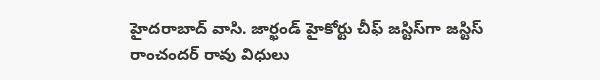హైదరాబాద్ వాసి. జార్ఖండ్ హైకోర్టు చీఫ్ జస్టిస్‌గా జస్టిస్ రాంచందర్ రావు విధులు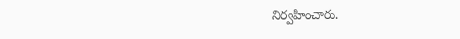నిర్వహించారు.